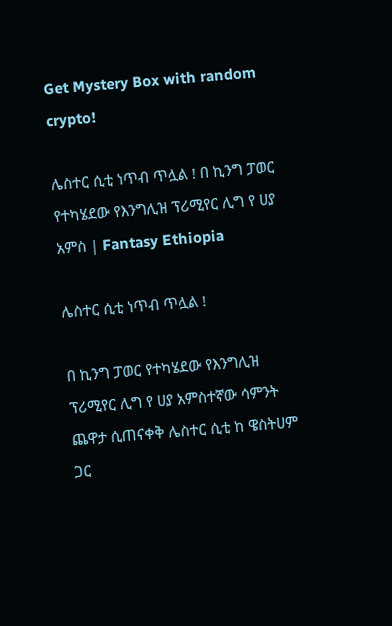Get Mystery Box with random crypto!

ሌስተር ሲቲ ነጥብ ጥሏል ! በ ኪንግ ፓወር የተካሄደው የእንግሊዝ ፕሪሚየር ሊግ የ ሀያ አምስ | Fantasy Ethiopia

ሌስተር ሲቲ ነጥብ ጥሏል !

በ ኪንግ ፓወር የተካሄደው የእንግሊዝ ፕሪሚየር ሊግ የ ሀያ አምስተኛው ሳምንት ጨዋታ ሲጠናቀቅ ሌስተር ሲቲ ከ ዌስትሀም ጋር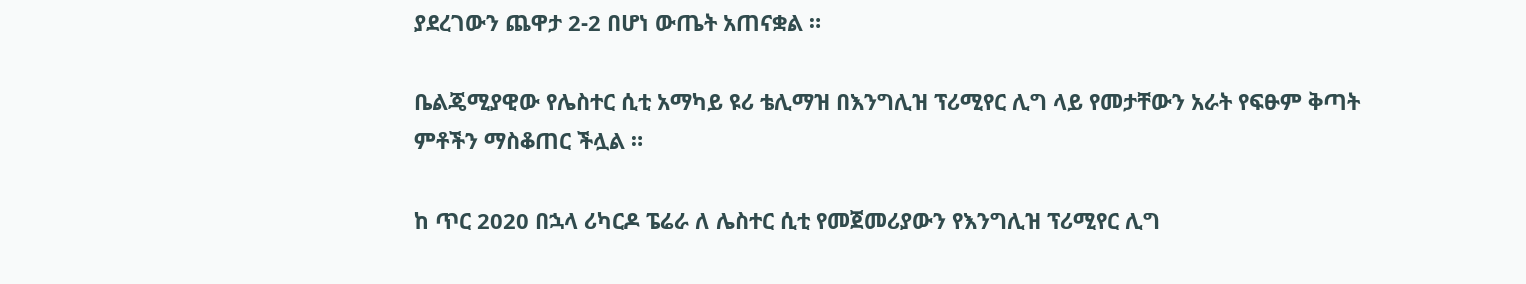ያደረገውን ጨዋታ 2-2 በሆነ ውጤት አጠናቋል ።

ቤልጄሚያዊው የሌስተር ሲቲ አማካይ ዩሪ ቴሊማዝ በእንግሊዝ ፕሪሚየር ሊግ ላይ የመታቸውን አራት የፍፁም ቅጣት ምቶችን ማስቆጠር ችሏል ።

ከ ጥር 2020 በኋላ ሪካርዶ ፔሬራ ለ ሌስተር ሲቲ የመጀመሪያውን የእንግሊዝ ፕሪሚየር ሊግ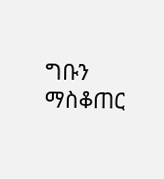ግቡን ማስቆጠር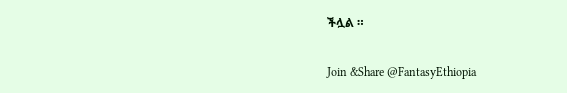ችሏል ።

Join &Share @FantasyEthiopia